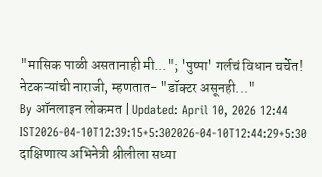"मासिक पाळी असतानाही मी..."; 'पुष्पा' गर्लचं विधान चर्चेत! नेटकऱ्यांची नाराजी, म्हणतात- "डॉक्टर असूनही..."
By ऑनलाइन लोकमत | Updated: April 10, 2026 12:44 IST2026-04-10T12:39:15+5:302026-04-10T12:44:29+5:30
दाक्षिणात्य अभिनेत्री श्रीलीला सध्या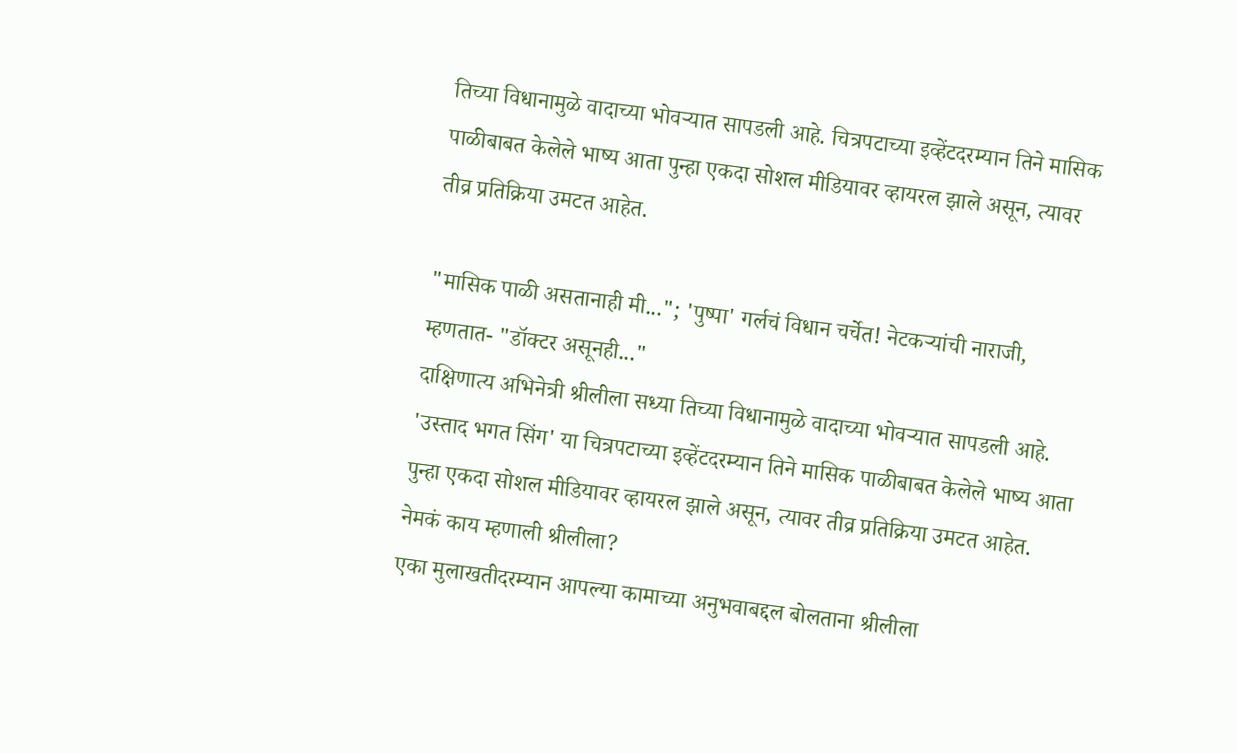तिच्या विधानामुळे वादाच्या भोवऱ्यात सापडली आहे. चित्रपटाच्या इव्हेंटदरम्यान तिने मासिक पाळीबाबत केलेले भाष्य आता पुन्हा एकदा सोशल मीडियावर व्हायरल झाले असून, त्यावर तीव्र प्रतिक्रिया उमटत आहेत.

"मासिक पाळी असतानाही मी..."; 'पुष्पा' गर्लचं विधान चर्चेत! नेटकऱ्यांची नाराजी, म्हणतात- "डॉक्टर असूनही..."
दाक्षिणात्य अभिनेत्री श्रीलीला सध्या तिच्या विधानामुळे वादाच्या भोवऱ्यात सापडली आहे. 'उस्ताद भगत सिंग' या चित्रपटाच्या इव्हेंटदरम्यान तिने मासिक पाळीबाबत केलेले भाष्य आता पुन्हा एकदा सोशल मीडियावर व्हायरल झाले असून, त्यावर तीव्र प्रतिक्रिया उमटत आहेत.
नेमकं काय म्हणाली श्रीलीला?
एका मुलाखतीदरम्यान आपल्या कामाच्या अनुभवाबद्दल बोलताना श्रीलीला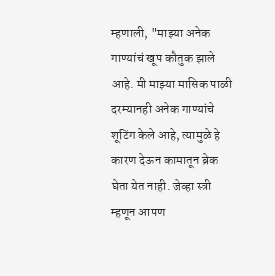म्हणाली, "माझ्या अनेक गाण्यांचं खूप कौतुक झाले आहे. मी माझ्या मासिक पाळी दरम्यानही अनेक गाण्यांचे शूटिंग केले आहे, त्यामुळे हे कारण देऊन कामातून ब्रेक घेता येत नाही. जेव्हा स्त्री म्हणून आपण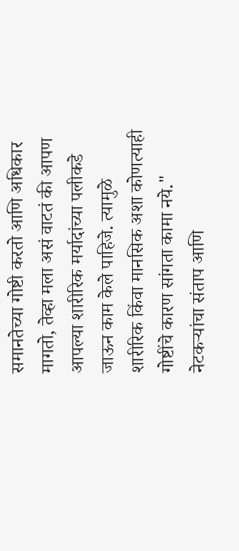समानतेच्या गोष्टी करतो आणि अधिकार मागतो, तेव्हा मला असं वाटतं की आपण आपल्या शारीरिक मर्यादांच्या पलीकडे जाऊन काम केले पाहिजे. त्यामुळे शारीरिक किंवा मानसिक अशा कोणत्याही गोष्टींचे कारण सांगता कामा नये."
नेटकऱ्यांचा संताप आणि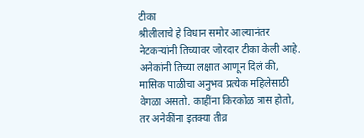टीका
श्रीलीलाचे हे विधान समोर आल्यानंतर नेटकऱ्यांनी तिच्यावर जोरदार टीका केली आहे. अनेकांनी तिच्या लक्षात आणून दिलं की, मासिक पाळीचा अनुभव प्रत्येक महिलेसाठी वेगळा असतो. काहींना किरकोळ त्रास होतो, तर अनेकींना इतक्या तीव्र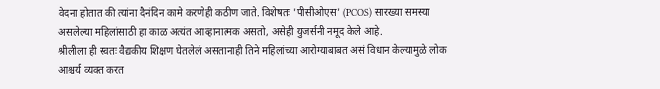वेदना होतात की त्यांना दैनंदिन कामे करणेही कठीण जाते. विशेषतः 'पीसीओएस' (PCOS) सारख्या समस्या असलेल्या महिलांसाठी हा काळ अत्यंत आव्हानात्मक असतो, असेही युजर्सनी नमूद केले आहे.
श्रीलीला ही स्वतः वैद्यकीय शिक्षण घेतलेलं असतानाही तिने महिलांच्या आरोग्याबाबत असं विधान केल्यामुळे लोक आश्चर्य व्यक्त करत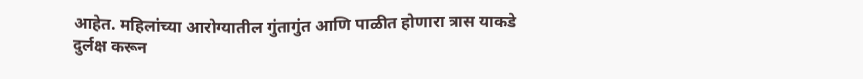आहेत. महिलांच्या आरोग्यातील गुंतागुंत आणि पाळीत होणारा त्रास याकडे दुर्लक्ष करून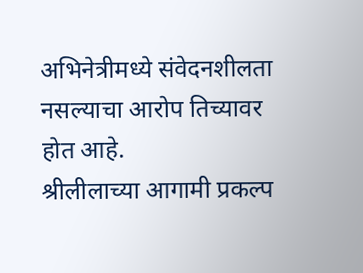अभिनेत्रीमध्ये संवेदनशीलता नसल्याचा आरोप तिच्यावर होत आहे.
श्रीलीलाच्या आगामी प्रकल्प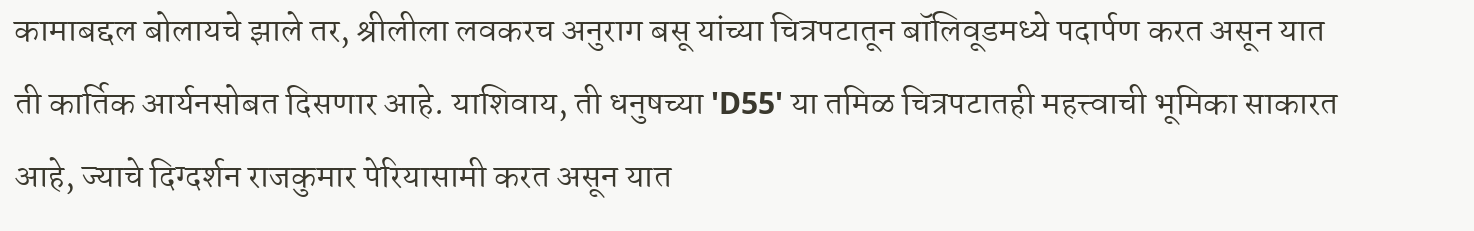कामाबद्दल बोलायचे झाले तर, श्रीलीला लवकरच अनुराग बसू यांच्या चित्रपटातून बॉलिवूडमध्ये पदार्पण करत असून यात ती कार्तिक आर्यनसोबत दिसणार आहे. याशिवाय, ती धनुषच्या 'D55' या तमिळ चित्रपटातही महत्त्वाची भूमिका साकारत आहे, ज्याचे दिग्दर्शन राजकुमार पेरियासामी करत असून यात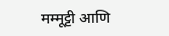मम्मूट्टी आणि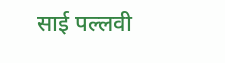साई पल्लवी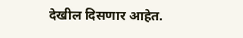देखील दिसणार आहेत.